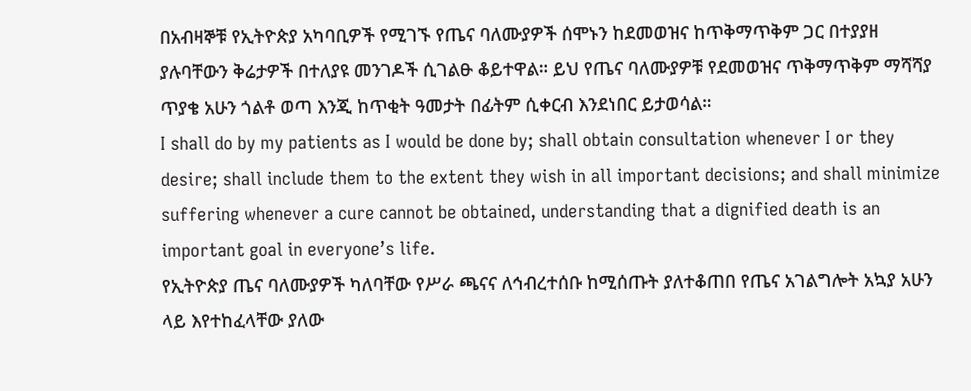በአብዛኞቹ የኢትዮጵያ አካባቢዎች የሚገኙ የጤና ባለሙያዎች ሰሞኑን ከደመወዝና ከጥቅማጥቅም ጋር በተያያዘ ያሉባቸውን ቅሬታዎች በተለያዩ መንገዶች ሲገልፁ ቆይተዋል። ይህ የጤና ባለሙያዎቹ የደመወዝና ጥቅማጥቅም ማሻሻያ ጥያቄ አሁን ጎልቶ ወጣ እንጂ ከጥቂት ዓመታት በፊትም ሲቀርብ እንደነበር ይታወሳል።
I shall do by my patients as I would be done by; shall obtain consultation whenever I or they desire; shall include them to the extent they wish in all important decisions; and shall minimize suffering whenever a cure cannot be obtained, understanding that a dignified death is an important goal in everyone’s life.
የኢትዮጵያ ጤና ባለሙያዎች ካለባቸው የሥራ ጫናና ለኅብረተሰቡ ከሚሰጡት ያለተቆጠበ የጤና አገልግሎት አኳያ አሁን ላይ እየተከፈላቸው ያለው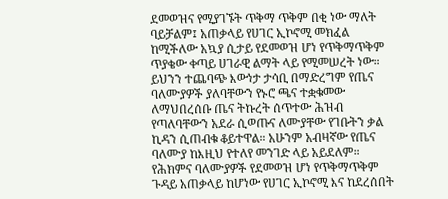ደመወዝና የሚያገኙት ጥቅማ ጥቅም በቂ ነው ማለት ባይቻልም፤ አጠቃላይ የሀገር ኢኮኖሚ መክፈል ከሚችለው አኳያ ሲታይ የደመወዝ ሆነ የጥቅማጥቅም ጥያቄው ቀጣይ ሀገራዊ ልማት ላይ የሚመሠረት ነው።
ይህንን ተጨባጭ እውነታ ታሳቢ በማድረግም የጤና ባለሙያዎች ያለባቸውን የኑሮ ጫና ተቋቁመው ለማህበረሰቡ ጤና ትኩረት ሰጥተው ሕዝብ የጣለባቸውን አደራ ሲወጡና ለሙያቸው የገቡትን ቃል ኪዳን ሲጠብቁ ቆይተዋል። አሁንም አብዛኛው የጤና ባለሙያ ከእዚህ የተለየ መንገድ ላይ አይደለም።
የሕክምና ባለሙያዎች የደመወዝ ሆነ የጥቅማጥቅም ጉዳይ አጠቃላይ ከሆነው የሀገር ኢኮኖሚ እና ከደረሰበት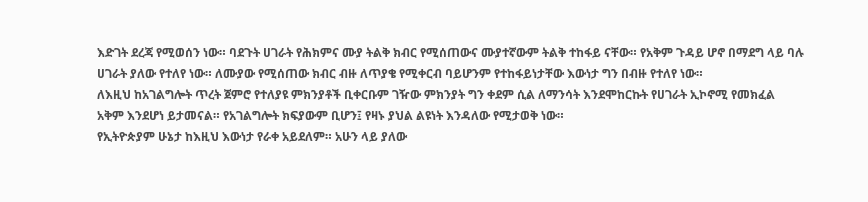እድገት ደረጃ የሚወሰን ነው። ባደጉት ሀገራት የሕክምና ሙያ ትልቅ ክብር የሚሰጠውና ሙያተኛውም ትልቅ ተከፋይ ናቸው። የአቅም ጉዳይ ሆኖ በማደግ ላይ ባሉ ሀገራት ያለው የተለየ ነው። ለሙያው የሚሰጠው ክብር ብዙ ለጥያቄ የሚቀርብ ባይሆንም የተከፋይነታቸው እውነታ ግን በብዙ የተለየ ነው።
ለእዚህ ከአገልግሎት ጥረት ጀምሮ የተለያዩ ምክንያቶች ቢቀርቡም ገዥው ምክንያት ግን ቀደም ሲል ለማንሳት እንደሞከርኩት የሀገራት ኢኮኖሚ የመክፈል አቅም እንደሆነ ይታመናል። የአገልግሎት ክፍያውም ቢሆን፤ የዛኑ ያህል ልዩነት እንዳለው የሚታወቅ ነው።
የኢትዮጵያም ሁኔታ ከእዚህ እውነታ የራቀ አይደለም። አሁን ላይ ያለው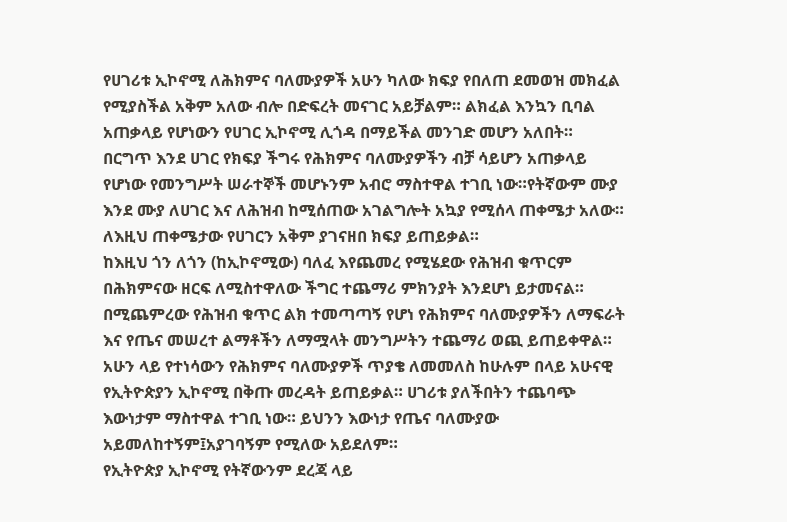የሀገሪቱ ኢኮኖሚ ለሕክምና ባለሙያዎች አሁን ካለው ክፍያ የበለጠ ደመወዝ መክፈል የሚያስችል አቅም አለው ብሎ በድፍረት መናገር አይቻልም። ልክፈል እንኳን ቢባል አጠቃላይ የሆነውን የሀገር ኢኮኖሚ ሊጎዳ በማይችል መንገድ መሆን አለበት።
በርግጥ እንደ ሀገር የክፍያ ችግሩ የሕክምና ባለሙያዎችን ብቻ ሳይሆን አጠቃላይ የሆነው የመንግሥት ሠራተኞች መሆኑንም አብሮ ማስተዋል ተገቢ ነው።የትኛውም ሙያ እንደ ሙያ ለሀገር እና ለሕዝብ ከሚሰጠው አገልግሎት አኳያ የሚሰላ ጠቀሜታ አለው። ለእዚህ ጠቀሜታው የሀገርን አቅም ያገናዘበ ክፍያ ይጠይቃል።
ከእዚህ ጎን ለጎን (ከኢኮኖሚው) ባለፈ እየጨመረ የሚሄደው የሕዝብ ቁጥርም በሕክምናው ዘርፍ ለሚስተዋለው ችግር ተጨማሪ ምክንያት እንደሆነ ይታመናል። በሚጨምረው የሕዝብ ቁጥር ልክ ተመጣጣኝ የሆነ የሕክምና ባለሙያዎችን ለማፍራት እና የጤና መሠረተ ልማቶችን ለማሟላት መንግሥትን ተጨማሪ ወጪ ይጠይቀዋል።
አሁን ላይ የተነሳውን የሕክምና ባለሙያዎች ጥያቄ ለመመለስ ከሁሉም በላይ አሁናዊ የኢትዮጵያን ኢኮኖሚ በቅጡ መረዳት ይጠይቃል። ሀገሪቱ ያለችበትን ተጨባጭ እውነታም ማስተዋል ተገቢ ነው። ይህንን እውነታ የጤና ባለሙያው አይመለከተኝም፤አያገባኝም የሚለው አይደለም።
የኢትዮጵያ ኢኮኖሚ የትኛውንም ደረጃ ላይ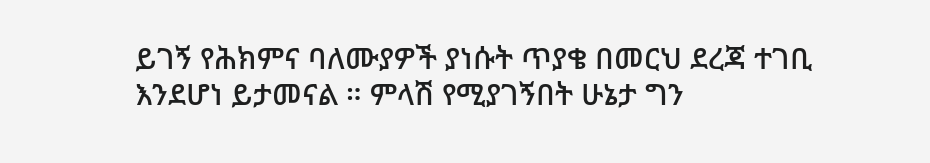ይገኝ የሕክምና ባለሙያዎች ያነሱት ጥያቄ በመርህ ደረጃ ተገቢ እንደሆነ ይታመናል ። ምላሽ የሚያገኝበት ሁኔታ ግን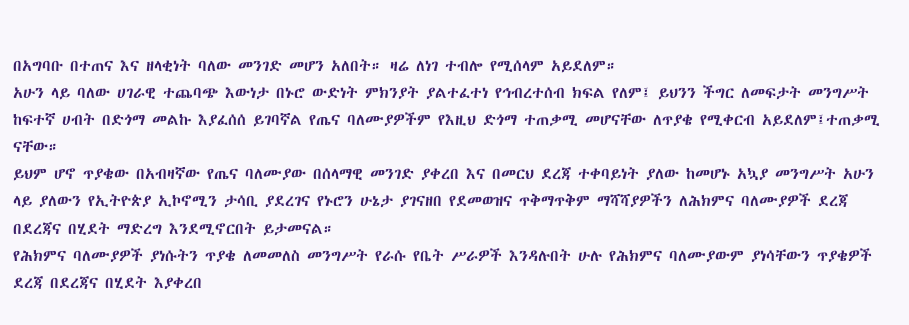በአግባቡ በተጠና እና ዘላቂነት ባለው መንገድ መሆን አለበት። ዛሬ ለነገ ተብሎ የሚሰላም አይደለም።
አሁን ላይ ባለው ሀገራዊ ተጨባጭ እውነታ በኑሮ ውድነት ምክንያት ያልተፈተነ የኅብረተሰብ ክፍል የለም፤ ይህንን ችግር ለመፍታት መንግሥት ከፍተኛ ሀብት በድጎማ መልኩ እያፈሰሰ ይገባኛል የጤና ባለሙያዎችም የእዚህ ድጎማ ተጠቃሚ መሆናቸው ለጥያቄ የሚቀርብ አይደለም፤ተጠቃሚ ናቸው።
ይህም ሆኖ ጥያቄው በአብዛኛው የጤና ባለሙያው በሰላማዊ መንገድ ያቀረበ እና በመርህ ደረጃ ተቀባይነት ያለው ከመሆኑ አኳያ መንግሥት አሁን ላይ ያለውን የኢትዮጵያ ኢኮኖሚን ታሳቢ ያደረገና የኑሮን ሁኔታ ያገናዘበ የደመወዝና ጥቅማጥቅም ማሻሻያዎችን ለሕክምና ባለሙያዎች ደረጃ በደረጃና በሂደት ማድረግ እንደሚኖርበት ይታመናል።
የሕክምና ባለሙያዎች ያነሱትን ጥያቄ ለመመለስ መንግሥት የራሱ የቤት ሥራዎች እንዳሉበት ሁሉ የሕክምና ባለሙያውም ያነሳቸውን ጥያቄዎች ደረጃ በደረጃና በሂደት እያቀረበ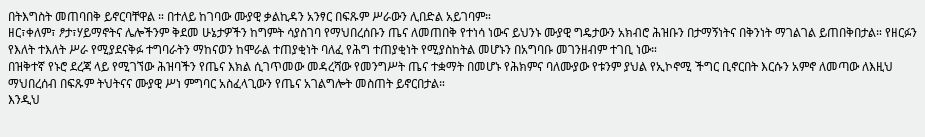በትእግስት መጠባበቅ ይኖርባቸዋል ። በተለይ ከገባው ሙያዊ ቃልኪዳን አንፃር በፍጹም ሥራውን ሊበድል አይገባም።
ዘር፣ቀለም፣ ፆታ፣ሃይማኖትና ሌሎችንም ቅደመ ሁኔታዎችን ከግምት ሳያስገባ የማህበረሰቡን ጤና ለመጠበቅ የተነሳ ነውና ይህንኑ ሙያዊ ግዴታውን አክብሮ ሕዝቡን በታማኝነትና በቅንነት ማገልገል ይጠበቅበታል። የዘርፉን የእለት ተእለት ሥራ የሚያደናቅፉ ተግባራትን ማከናወን ከሞራል ተጠያቂነት ባለፈ የሕግ ተጠያቂነት የሚያስከትል መሆኑን በአግባቡ መገንዘብም ተገቢ ነው።
በዝቅተኛ የኑሮ ደረጃ ላይ የሚገኘው ሕዝባችን የጤና እክል ሲገጥመው መዳረሻው የመንግሥት ጤና ተቋማት በመሆኑ የሕክምና ባለሙያው የቱንም ያህል የኢኮኖሚ ችግር ቢኖርበት እርሱን አምኖ ለመጣው ለእዚህ ማህበረሰብ በፍጹም ትህትናና ሙያዊ ሥነ ምግባር አስፈላጊውን የጤና አገልግሎት መስጠት ይኖርበታል።
እንዲህ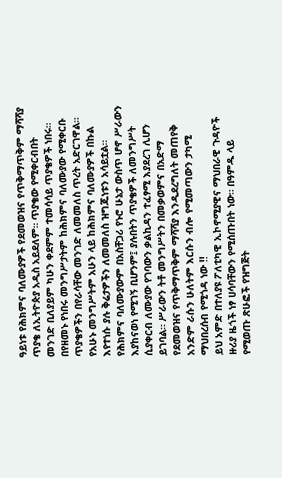ዓይነቱ የሕክምና ባለሙያዎች የደመወዝና የጥቅማጥቅም ማሻሻያ ጥያቄ ለኢትዮጵያ አዲስ አይደለም። ጥያቄው የሚቀርብበት መንገድ ቢለያይም ካሁን ቀደምም ተመሳሳይ ጥያቄዎች ነበሩ። በየዘመኑ የነበሩ መንግሥታትም ከሕክምና ባለሙያው የሚቀርቡ ጥያቄዎችን በየራሳቸው መንገድ ለመመለስ ጥረት አድርገዋል። የአሁኑ መንግሥትም አሁን ላይ ከሕክምና ባለሙያዎች በኩል እየተነሱ ያሉ ቅሬታዎችን ለመመለስ ዝግጁነቱን አሳይቷል።
የሕክምና ባለሙያውም በአስቸጋሪ የኑሮ ሁኔታ ውስጥ ሆኖ ሥራውን እያከናወነ የሚገኝ ቢሆንም፤ ያሉበትን ጥያቄዎች ለመንግሥት ሲያቀርብ ለሙያው የገባውን ቃልኪዳን ተፈፃሚ እያደረገ ሊሆን ይገባል። ሥራውን ትቶ መንግሥትን በመቃወምና በአድማ የደመወዝና የጥቅማጥቅም ማሻሻያ እንዲደረግለት መጠየቅ አንድም ራሱን ሁለትም እርሱን ብሎ የሚመጣውን ታካሚ ማህበረሰብ የሚጎዳ ነው !!
ይህ አምድ በተለያዩ ፖለቲካዊ ኢኮኖሚያዊና ማህበራዊ ጉዳዮች ዙሪያ ዜጎች ነፃ ሀሳባቸውን የሚሰጡበት ነው። በዓምዱ ላይ የሚወጡ ጽሁፎች የዝግጅት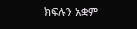ክፍሉን አቋም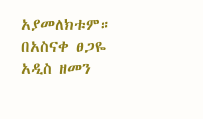አያመለክቱም።
በአስናቀ ፀጋዬ አዲስ ዘመን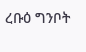ረቡዕ ግንቦት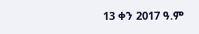13 ቀን 2017 ዓ.ም